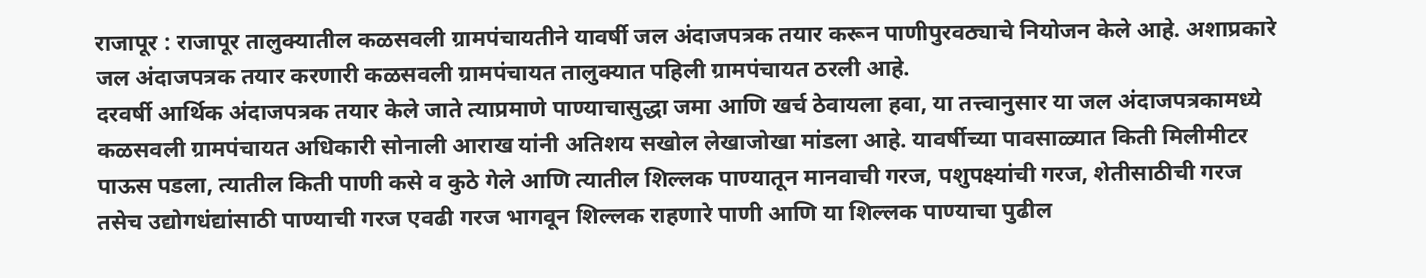राजापूर : राजापूर तालुक्यातील कळसवली ग्रामपंचायतीने यावर्षी जल अंदाजपत्रक तयार करून पाणीपुरवठ्याचे नियोजन केले आहे. अशाप्रकारे जल अंदाजपत्रक तयार करणारी कळसवली ग्रामपंचायत तालुक्यात पहिली ग्रामपंचायत ठरली आहे.
दरवर्षी आर्थिक अंदाजपत्रक तयार केले जाते त्याप्रमाणे पाण्याचासुद्धा जमा आणि खर्च ठेवायला हवा, या तत्त्वानुसार या जल अंदाजपत्रकामध्ये कळसवली ग्रामपंचायत अधिकारी सोनाली आराख यांनी अतिशय सखोल लेखाजोखा मांडला आहे. यावर्षीच्या पावसाळ्यात किती मिलीमीटर पाऊस पडला, त्यातील किती पाणी कसे व कुठे गेले आणि त्यातील शिल्लक पाण्यातून मानवाची गरज, पशुपक्ष्यांची गरज, शेतीसाठीची गरज तसेच उद्योगधंद्यांसाठी पाण्याची गरज एवढी गरज भागवून शिल्लक राहणारे पाणी आणि या शिल्लक पाण्याचा पुढील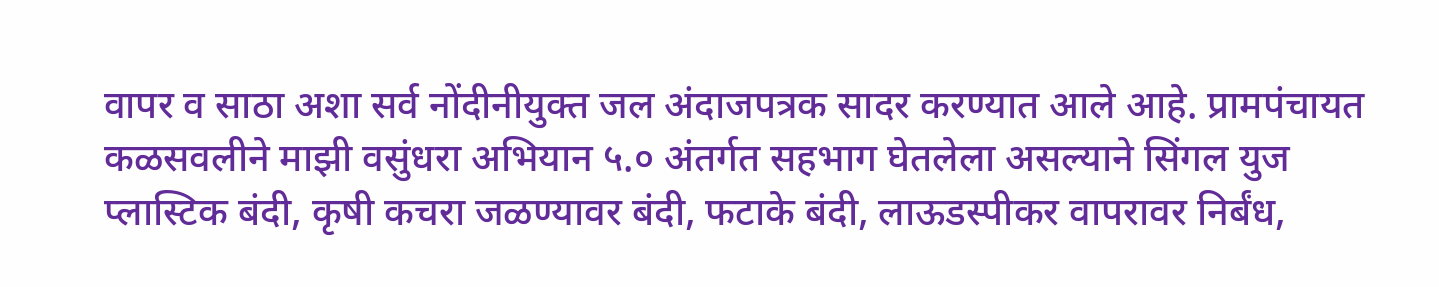वापर व साठा अशा सर्व नोंदीनीयुक्त जल अंदाजपत्रक सादर करण्यात आले आहे. प्रामपंचायत कळसवलीने माझी वसुंधरा अभियान ५.० अंतर्गत सहभाग घेतलेला असल्याने सिंगल युज प्लास्टिक बंदी, कृषी कचरा जळण्यावर बंदी, फटाके बंदी, लाऊडस्पीकर वापरावर निर्बंध,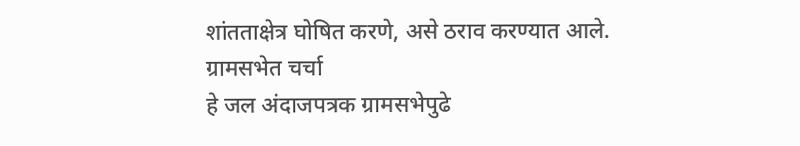शांतताक्षेत्र घोषित करणे, असे ठराव करण्यात आले.
ग्रामसभेत चर्चा
हे जल अंदाजपत्रक ग्रामसभेपुढे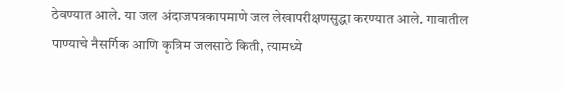ठेवण्यात आले. या जल अंदाजपत्रकापमाणे जल लेखापरीक्षणसुद्धा करण्यात आले. गावातील पाण्याचे नैसर्गिक आणि कृत्रिम जलसाठे किती, त्यामध्ये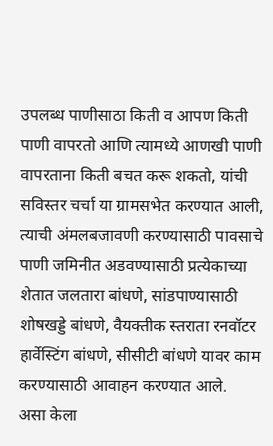उपलब्ध पाणीसाठा किती व आपण किती पाणी वापरतो आणि त्यामध्ये आणखी पाणी वापरताना किती बचत करू शकतो, यांची सविस्तर चर्चा या ग्रामसभेत करण्यात आली, त्याची अंमलबजावणी करण्यासाठी पावसाचे पाणी जमिनीत अडवण्यासाठी प्रत्येकाच्या शेतात जलतारा बांधणे, सांडपाण्यासाठी शोषखड्डे बांधणे, वैयक्तीक स्तराता रनवॉटर हार्वेस्टिंग बांधणे, सीसीटी बांधणे यावर काम करण्यासाठी आवाहन करण्यात आले.
असा केला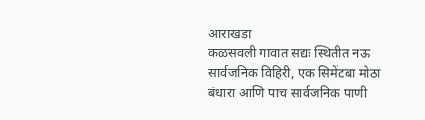आराखडा
कळसवली गावात सद्यः स्थितीत नऊ सार्वजनिक विहिरी, एक सिमेंटबा मोठा बंधारा आणि पाच सार्वजनिक पाणी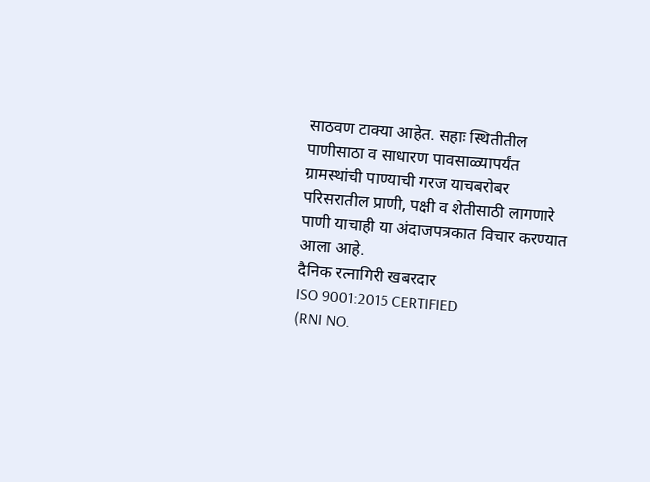साठवण टाक्या आहेत. सहाः स्थितीतील पाणीसाठा व साधारण पावसाळ्यापर्यंत ग्रामस्थांची पाण्याची गरज याचबरोबर परिसरातील प्राणी, पक्षी व शेतीसाठी लागणारे पाणी याचाही या अंदाजपत्रकात विचार करण्यात आला आहे.
दैनिक रत्नागिरी खबरदार
ISO 9001:2015 CERTIFIED
(RNI NO.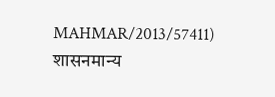MAHMAR/2013/57411)
शासनमान्य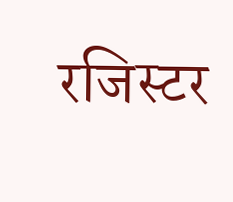रजिस्टर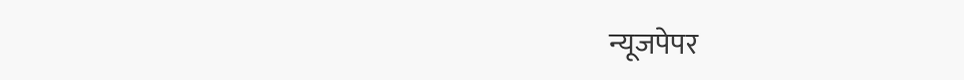न्यूजपेपर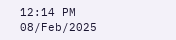12:14 PM 08/Feb/2025